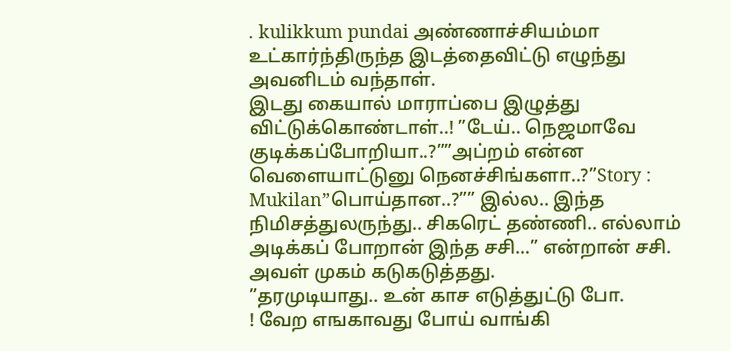. kulikkum pundai அண்ணாச்சியம்மா உட்கார்ந்திருந்த இடத்தைவிட்டு எழுந்து அவனிடம் வந்தாள்.
இடது கையால் மாராப்பை இழுத்து விட்டுக்கொண்டாள்..! ”டேய்.. நெஜமாவே குடிக்கப்போறியா..?””அப்றம் என்ன வெளையாட்டுனு நெனச்சிங்களா..?”Story : Mukilan”பொய்தான..?”” இல்ல.. இந்த நிமிசத்துலருந்து.. சிகரெட் தண்ணி.. எல்லாம் அடிக்கப் போறான் இந்த சசி…” என்றான் சசி.
அவள் முகம் கடுகடுத்தது.
”தரமுடியாது.. உன் காச எடுத்துட்டு போ.
! வேற எஙகாவது போய் வாங்கி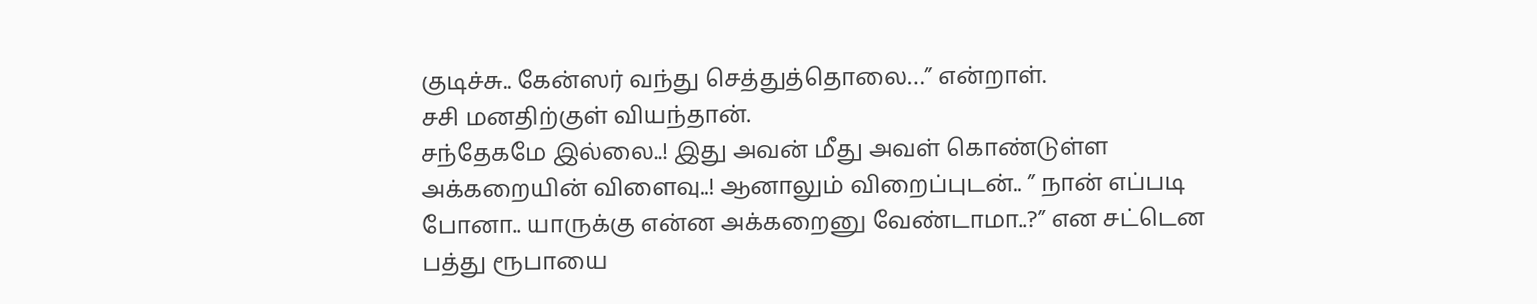குடிச்சு.. கேன்ஸர் வந்து செத்துத்தொலை…” என்றாள்.
சசி மனதிற்குள் வியந்தான்.
சந்தேகமே இல்லை..! இது அவன் மீது அவள் கொண்டுள்ள அக்கறையின் விளைவு..! ஆனாலும் விறைப்புடன்.. ” நான் எப்படி போனா.. யாருக்கு என்ன அக்கறைனு வேண்டாமா..?” என சட்டென பத்து ரூபாயை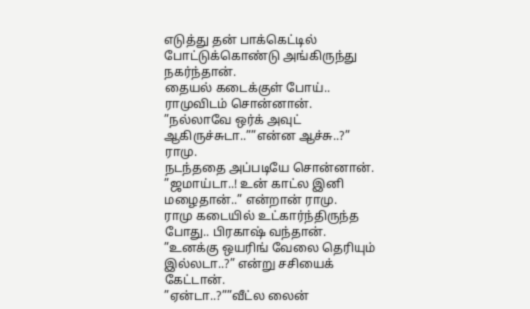எடுத்து தன் பாக்கெட்டில் போட்டுக்கொண்டு அங்கிருந்து நகர்ந்தான்.
தையல் கடைக்குள் போய்.. ராமுவிடம் சொன்னான்.
”நல்லாவே ஒர்க் அவுட் ஆகிருச்சுடா..””என்ன ஆச்சு..?” ராமு.
நடந்ததை அப்படியே சொன்னான்.
”ஜமாய்டா..! உன் காட்ல இனி மழைதான்..” என்றான் ராமு.
ராமு கடையில் உட்கார்ந்திருந்த போது.. பிரகாஷ் வந்தான்.
”உனக்கு ஒயரிங் வேலை தெரியும் இல்லடா..?” என்று சசியைக் கேட்டான்.
”ஏன்டா..?””வீட்ல லைன்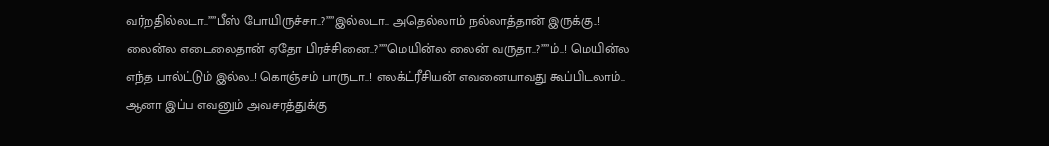வர்றதில்லடா..””பீஸ் போயிருச்சா..?””இல்லடா.. அதெல்லாம் நல்லாத்தான் இருக்கு..! லைன்ல எடைலைதான் ஏதோ பிரச்சினை..?””மெயின்ல லைன் வருதா..?””ம்..! மெயின்ல எந்த பால்ட்டும் இல்ல..! கொஞ்சம் பாருடா..! எலக்ட்ரீசியன் எவனையாவது கூப்பிடலாம்.. ஆனா இப்ப எவனும் அவசரத்துக்கு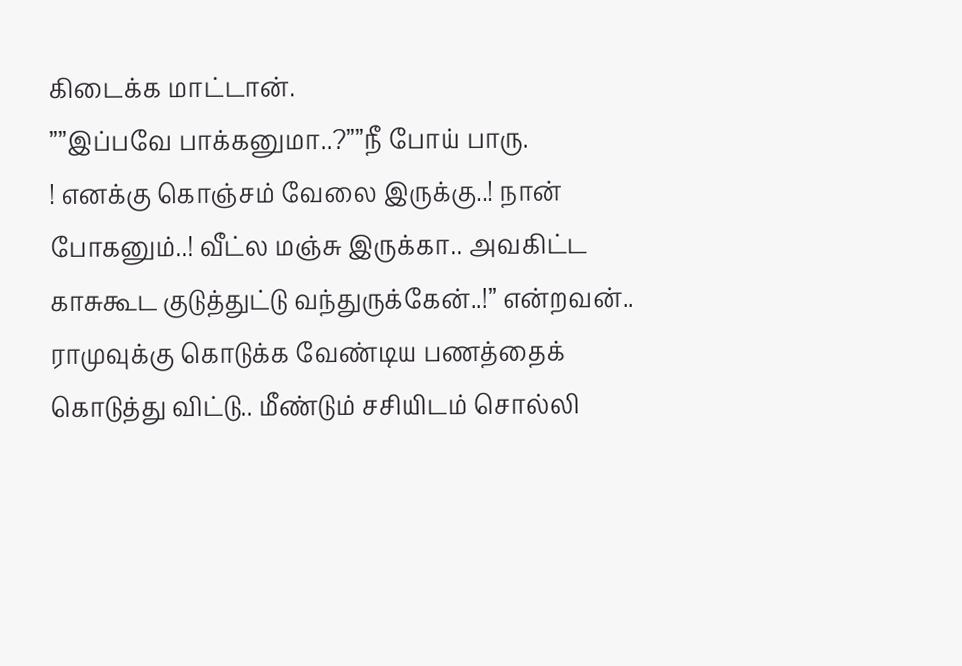கிடைக்க மாட்டான்.
””இப்பவே பாக்கனுமா..?””நீ போய் பாரு.
! எனக்கு கொஞ்சம் வேலை இருக்கு..! நான் போகனும்..! வீட்ல மஞ்சு இருக்கா.. அவகிட்ட காசுகூட குடுத்துட்டு வந்துருக்கேன்..!” என்றவன்.. ராமுவுக்கு கொடுக்க வேண்டிய பணத்தைக் கொடுத்து விட்டு.. மீண்டும் சசியிடம் சொல்லி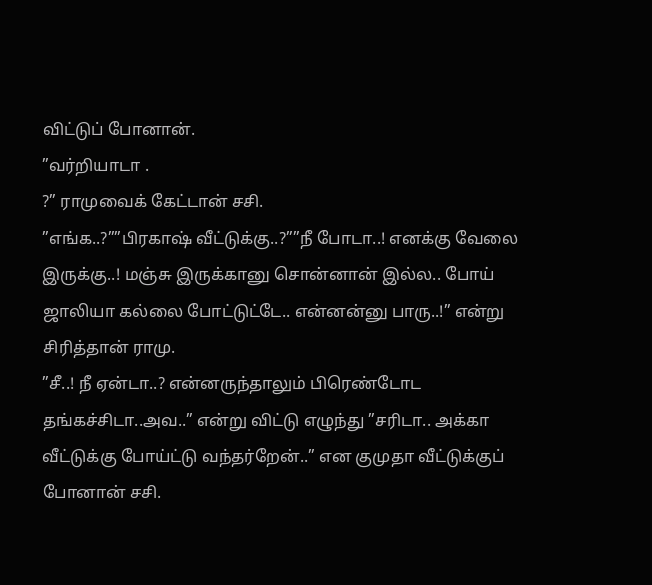விட்டுப் போனான்.
”வர்றியாடா .
?” ராமுவைக் கேட்டான் சசி.
”எங்க..?””பிரகாஷ் வீட்டுக்கு..?””நீ போடா..! எனக்கு வேலை இருக்கு..! மஞ்சு இருக்கானு சொன்னான் இல்ல.. போய் ஜாலியா கல்லை போட்டுட்டே.. என்னன்னு பாரு..!” என்று சிரித்தான் ராமு.
”சீ..! நீ ஏன்டா..? என்னருந்தாலும் பிரெண்டோட தங்கச்சிடா..அவ..” என்று விட்டு எழுந்து ”சரிடா.. அக்கா வீட்டுக்கு போய்ட்டு வந்தர்றேன்..” என குமுதா வீட்டுக்குப் போனான் சசி.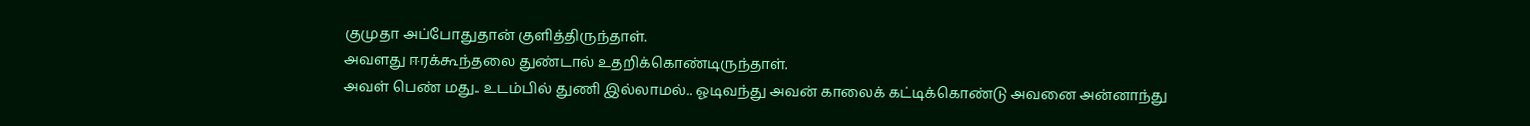குமுதா அப்போதுதான் குளித்திருந்தாள்.
அவளது ஈரக்கூந்தலை துண்டால் உதறிக்கொண்டிருந்தாள்.
அவள் பெண் மது.. உடம்பில் துணி இல்லாமல்.. ஓடிவந்து அவன் காலைக் கட்டிக்கொண்டு அவனை அன்னாந்து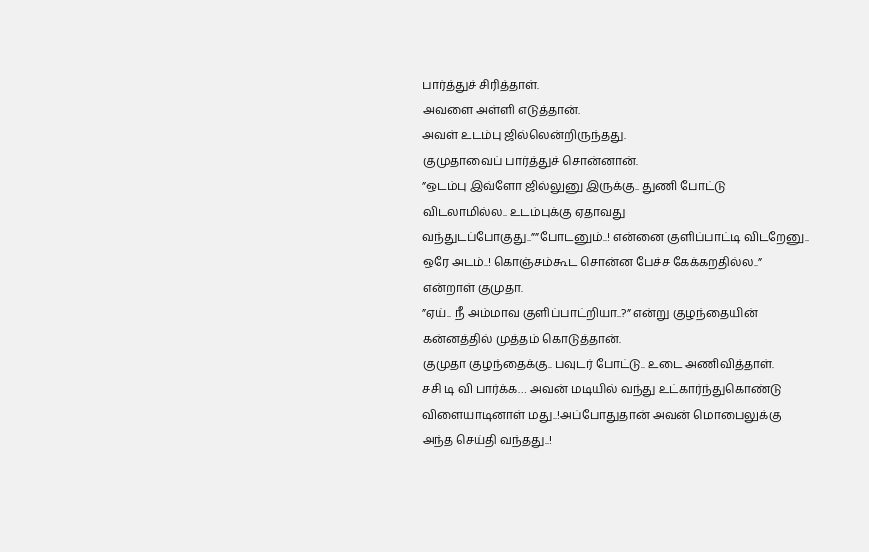பார்த்துச் சிரித்தாள்.
அவளை அள்ளி எடுத்தான்.
அவள் உடம்பு ஜில்லென்றிருந்தது.
குமுதாவைப் பார்த்துச் சொன்னான்.
”ஒடம்பு இவ்ளோ ஜில்லுனு இருக்கு.. துணி போட்டு விடலாமில்ல.. உடம்புக்கு ஏதாவது வந்துடப்போகுது..””போடனும்..! என்னை குளிப்பாட்டி விடறேனு.. ஒரே அடம்..! கொஞ்சம்கூட சொன்ன பேச்ச கேக்கறதில்ல..” என்றாள் குமுதா.
”ஏய்.. நீ அம்மாவ குளிப்பாட்றியா..?” என்று குழந்தையின் கன்னத்தில் முத்தம் கொடுத்தான்.
குமுதா குழந்தைக்கு.. பவுடர் போட்டு.. உடை அணிவித்தாள்.
சசி டி வி பார்க்க… அவன் மடியில் வந்து உட்கார்ந்துகொண்டு விளையாடினாள் மது..!அப்போதுதான் அவன் மொபைலுக்கு அந்த செய்தி வந்தது..!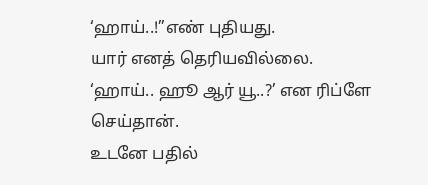‘ஹாய்..!”எண் புதியது.
யார் எனத் தெரியவில்லை.
‘ஹாய்.. ஹூ ஆர் யூ..?’ என ரிப்ளே செய்தான்.
உடனே பதில்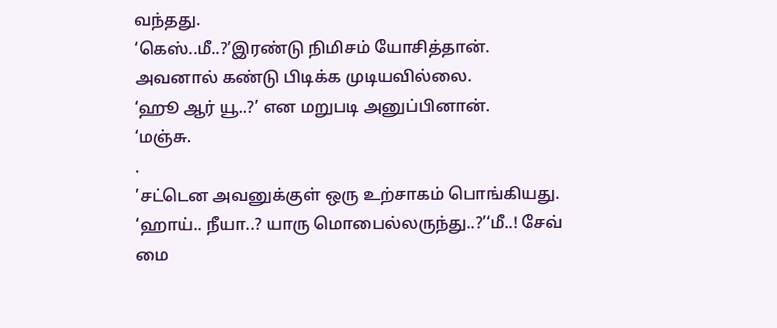வந்தது.
‘கெஸ்..மீ..?’இரண்டு நிமிசம் யோசித்தான்.
அவனால் கண்டு பிடிக்க முடியவில்லை.
‘ஹூ ஆர் யூ..?’ என மறுபடி அனுப்பினான்.
‘மஞ்சு.
.
’சட்டென அவனுக்குள் ஒரு உற்சாகம் பொங்கியது.
‘ஹாய்.. நீயா..? யாரு மொபைல்லருந்து..?’‘மீ..! சேவ் மை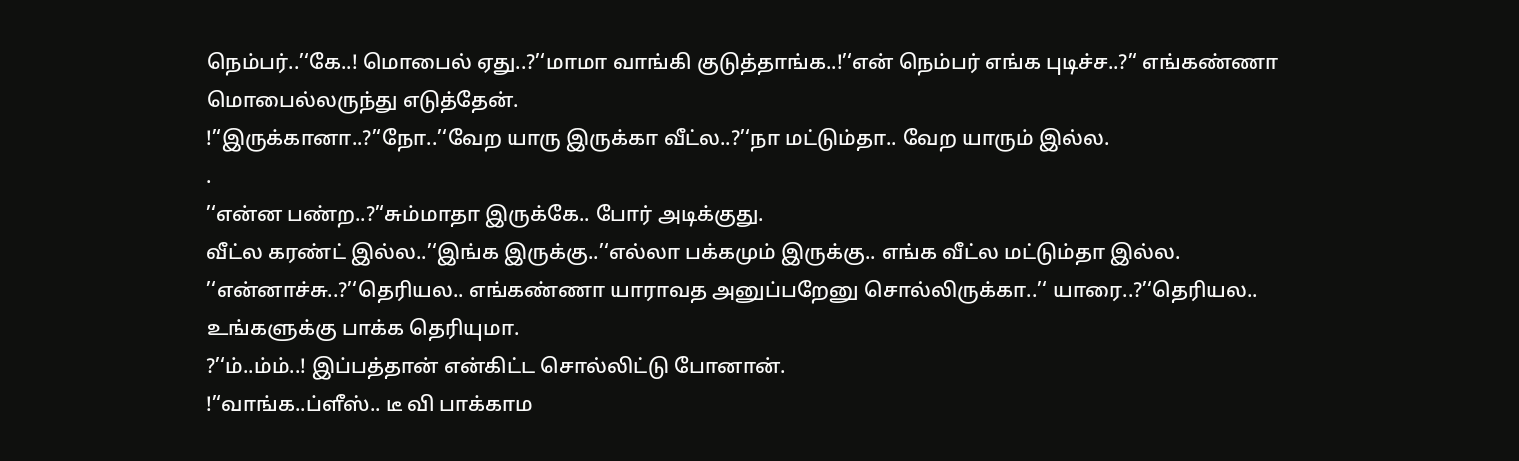நெம்பர்..’‘கே..! மொபைல் ஏது..?’‘மாமா வாங்கி குடுத்தாங்க..!’‘என் நெம்பர் எங்க புடிச்ச..?’‘ எங்கண்ணா மொபைல்லருந்து எடுத்தேன்.
!’‘இருக்கானா..?’‘நோ..’‘வேற யாரு இருக்கா வீட்ல..?’‘நா மட்டும்தா.. வேற யாரும் இல்ல.
.
’‘என்ன பண்ற..?’‘சும்மாதா இருக்கே.. போர் அடிக்குது.
வீட்ல கரண்ட் இல்ல..’‘இங்க இருக்கு..’‘எல்லா பக்கமும் இருக்கு.. எங்க வீட்ல மட்டும்தா இல்ல.
’‘என்னாச்சு..?’‘தெரியல.. எங்கண்ணா யாராவத அனுப்பறேனு சொல்லிருக்கா..’‘ யாரை..?’‘தெரியல.. உங்களுக்கு பாக்க தெரியுமா.
?’‘ம்..ம்ம்..! இப்பத்தான் என்கிட்ட சொல்லிட்டு போனான்.
!’‘வாங்க..ப்ளீஸ்.. டீ வி பாக்காம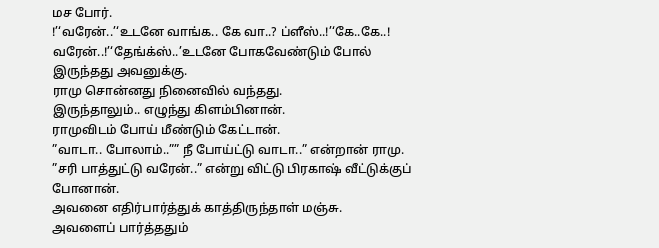மச போர்.
!’‘வரேன்..’‘உடனே வாங்க.. கே வா..? ப்ளீஸ்..!’‘கே..கே..! வரேன்..!’‘தேங்க்ஸ்..’உடனே போகவேண்டும் போல் இருந்தது அவனுக்கு.
ராமு சொன்னது நினைவில் வந்தது.
இருந்தாலும்.. எழுந்து கிளம்பினான்.
ராமுவிடம் போய் மீண்டும் கேட்டான்.
”வாடா.. போலாம்..”” நீ போய்ட்டு வாடா..” என்றான் ராமு.
”சரி பாத்துட்டு வரேன்..” என்று விட்டு பிரகாஷ் வீட்டுக்குப் போனான்.
அவனை எதிர்பார்த்துக் காத்திருந்தாள் மஞ்சு.
அவளைப் பார்த்ததும்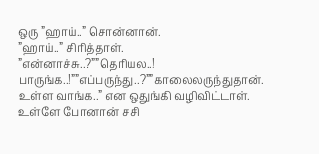ஒரு ”ஹாய்..” சொன்னான்.
”ஹாய்..” சிரித்தாள்.
”என்னாச்சு..?””தெரியல..! பாருங்க..!””எப்பருந்து..?””காலைலருந்துதான்.
உள்ள வாங்க..” என ஒதுங்கி வழிவிட்டாள்.
உள்ளே போனான் சசி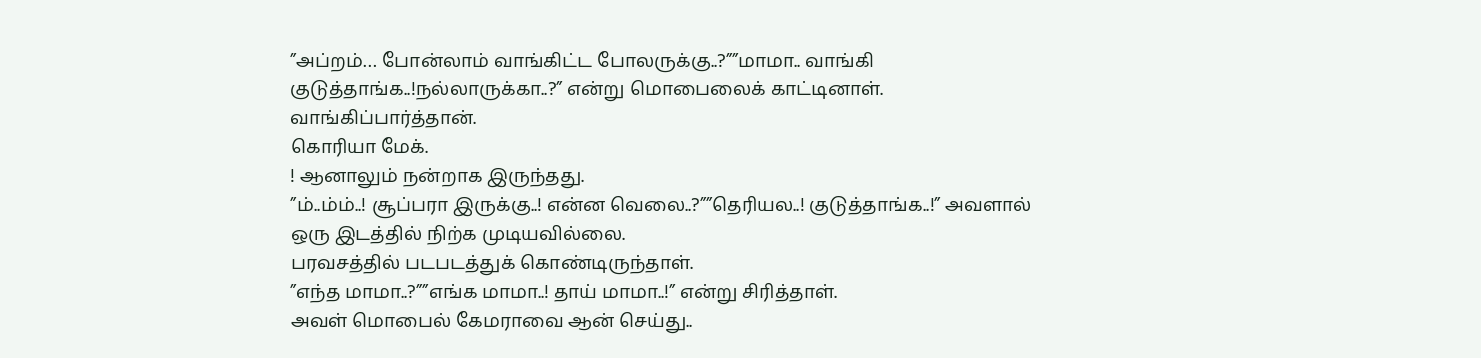”அப்றம்… போன்லாம் வாங்கிட்ட போலருக்கு..?””மாமா.. வாங்கி குடுத்தாங்க..!நல்லாருக்கா..?” என்று மொபைலைக் காட்டினாள்.
வாங்கிப்பார்த்தான்.
கொரியா மேக்.
! ஆனாலும் நன்றாக இருந்தது.
”ம்..ம்ம்..! சூப்பரா இருக்கு..! என்ன வெலை..?””தெரியல..! குடுத்தாங்க..!” அவளால் ஒரு இடத்தில் நிற்க முடியவில்லை.
பரவசத்தில் படபடத்துக் கொண்டிருந்தாள்.
”எந்த மாமா..?””எங்க மாமா..! தாய் மாமா..!” என்று சிரித்தாள்.
அவள் மொபைல் கேமராவை ஆன் செய்து..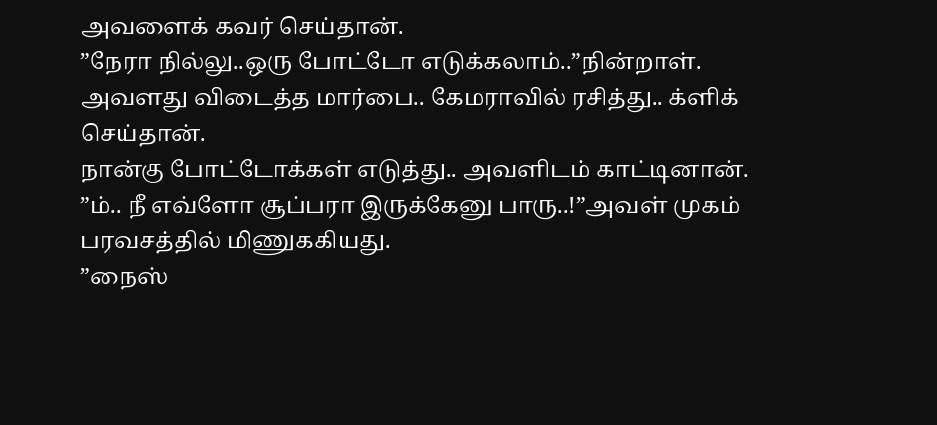அவளைக் கவர் செய்தான்.
”நேரா நில்லு..ஒரு போட்டோ எடுக்கலாம்..”நின்றாள்.
அவளது விடைத்த மார்பை.. கேமராவில் ரசித்து.. க்ளிக் செய்தான்.
நான்கு போட்டோக்கள் எடுத்து.. அவளிடம் காட்டினான்.
”ம்.. நீ எவ்ளோ சூப்பரா இருக்கேனு பாரு..!”அவள் முகம் பரவசத்தில் மிணுககியது.
”நைஸ்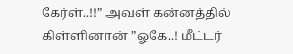கேர்ள்..!!” அவள் கன்னத்தில் கிள்ளினான் ”ஓகே..! மீட்டர்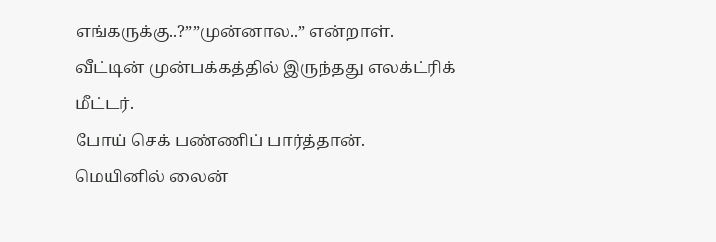எங்கருக்கு..?””முன்னால..” என்றாள்.
வீட்டின் முன்பக்கத்தில் இருந்தது எலக்ட்ரிக் மீட்டர்.
போய் செக் பண்ணிப் பார்த்தான்.
மெயினில் லைன்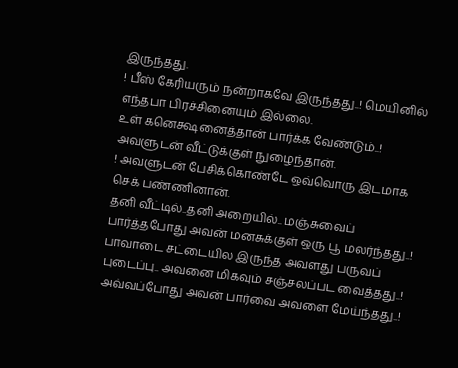இருந்தது.
! பீஸ் கேரியரும் நன்றாகவே இருந்தது..! மெயினில் எந்தபா பிரச்சினையும் இல்லை.
உள் கனெக்ஷனைத்தான் பார்க்க வேண்டும்..! அவளுடன் வீட்டுக்குள் நுழைந்தான்.
! அவளுடன் பேசிக்கொண்டே ஒவ்வொரு இடமாக செக் பண்ணினான்.
தனி வீட்டில்..தனி அறையில்.. மஞ்சுவைப் பார்த்தபோது அவன் மனசுக்குள் ஒரு பூ மலர்ந்தது..! பாவாடை சட்டையில இருந்த அவளது பருவப் புடைப்பு.. அவனை மிகவும் சஞ்சலப்பட வைத்தது..! அவ்வப்போது அவன் பார்வை அவளை மேய்ந்தது..!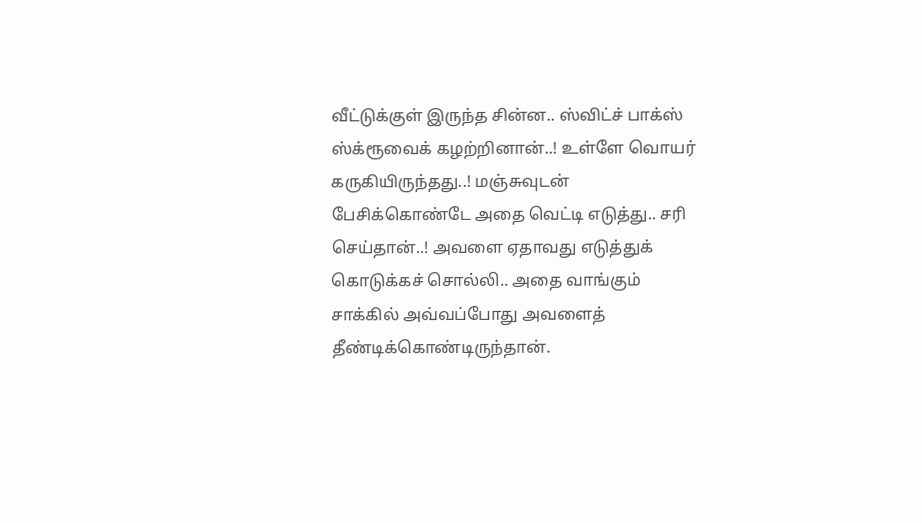வீட்டுக்குள் இருந்த சின்ன.. ஸ்விட்ச் பாக்ஸ் ஸ்க்ரூவைக் கழற்றினான்..! உள்ளே வொயர் கருகியிருந்தது..! மஞ்சுவுடன் பேசிக்கொண்டே அதை வெட்டி எடுத்து.. சரி செய்தான்..! அவளை ஏதாவது எடுத்துக் கொடுக்கச் சொல்லி.. அதை வாங்கும் சாக்கில் அவ்வப்போது அவளைத் தீண்டிக்கொண்டிருந்தான்.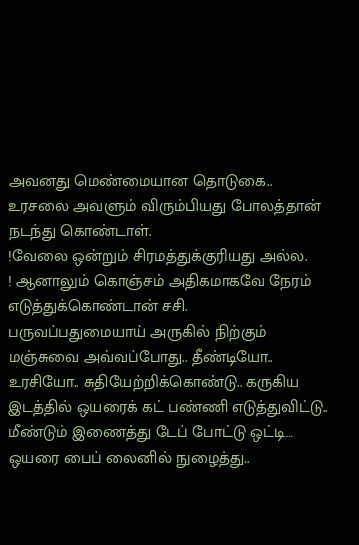அவனது மெண்மையான தொடுகை.. உரசலை அவளும் விரும்பியது போலத்தான் நடந்து கொண்டாள்.
!வேலை ஒன்றும் சிரமத்துக்குரியது அல்ல.
! ஆனாலும் கொஞ்சம் அதிகமாகவே நேரம் எடுத்துக்கொண்டான் சசி.
பருவப்பதுமையாய் அருகில் நிற்கும் மஞ்சுவை அவ்வப்போது.. தீண்டியோ.. உரசியோ.. சுதியேற்றிக்கொண்டு.. கருகிய இடத்தில் ஒயரைக் கட் பண்ணி எடுத்துவிட்டு.. மீண்டும் இணைத்து டேப் போட்டு ஒட்டி… ஒயரை பைப் லைனில் நுழைத்து..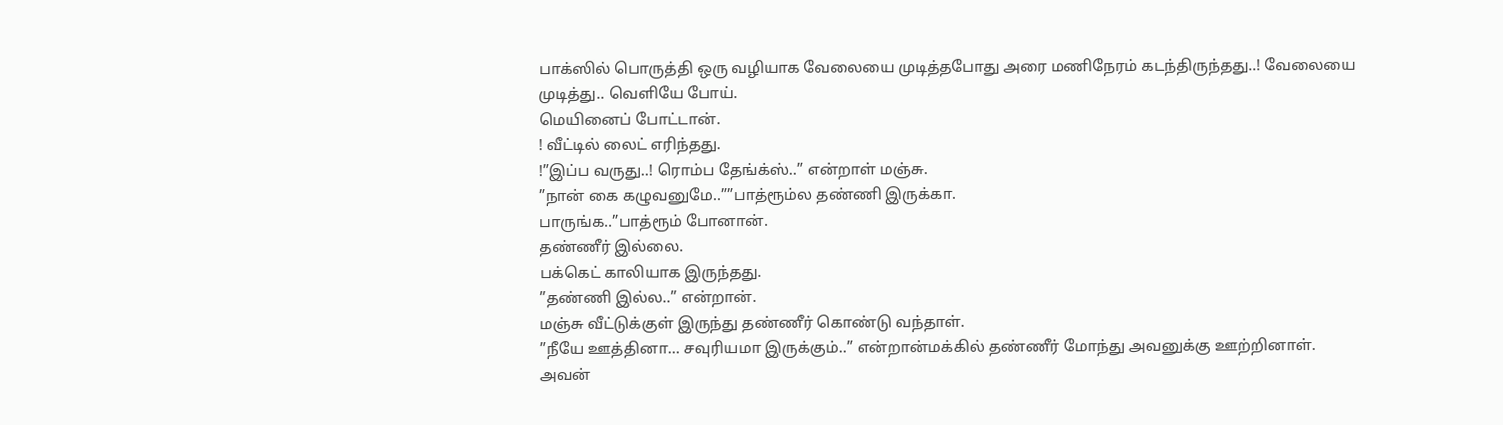பாக்ஸில் பொருத்தி ஒரு வழியாக வேலையை முடித்தபோது அரை மணிநேரம் கடந்திருந்தது..! வேலையை முடித்து.. வெளியே போய்.
மெயினைப் போட்டான்.
! வீட்டில் லைட் எரிந்தது.
!”இப்ப வருது..! ரொம்ப தேங்க்ஸ்..” என்றாள் மஞ்சு.
”நான் கை கழுவனுமே..””பாத்ரூம்ல தண்ணி இருக்கா.
பாருங்க..”பாத்ரூம் போனான்.
தண்ணீர் இல்லை.
பக்கெட் காலியாக இருந்தது.
”தண்ணி இல்ல..” என்றான்.
மஞ்சு வீட்டுக்குள் இருந்து தண்ணீர் கொண்டு வந்தாள்.
”நீயே ஊத்தினா… சவுரியமா இருக்கும்..” என்றான்மக்கில் தண்ணீர் மோந்து அவனுக்கு ஊற்றினாள்.
அவன்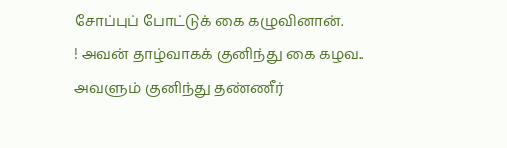சோப்புப் போட்டுக் கை கழுவினான்.
! அவன் தாழ்வாகக் குனிந்து கை கழவ.. அவளும் குனிந்து தண்ணீர்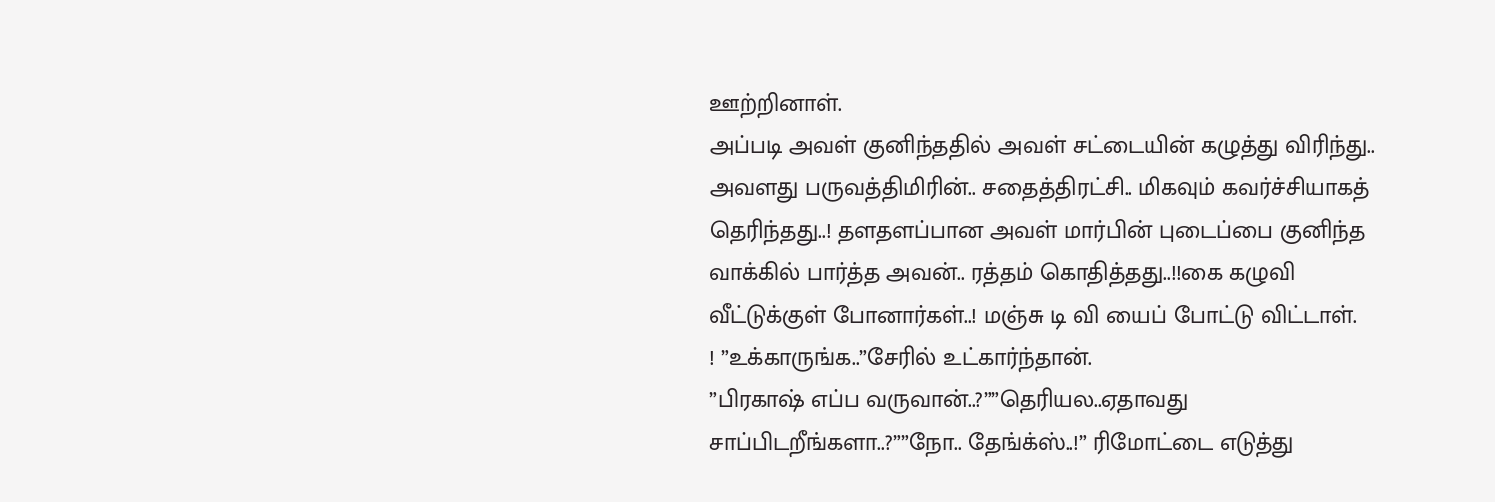ஊற்றினாள்.
அப்படி அவள் குனிந்ததில் அவள் சட்டையின் கழுத்து விரிந்து.. அவளது பருவத்திமிரின்.. சதைத்திரட்சி.. மிகவும் கவர்ச்சியாகத் தெரிந்தது..! தளதளப்பான அவள் மார்பின் புடைப்பை குனிந்த வாக்கில் பார்த்த அவன்.. ரத்தம் கொதித்தது..!!கை கழுவி வீட்டுக்குள் போனார்கள்..! மஞ்சு டி வி யைப் போட்டு விட்டாள்.
! ”உக்காருங்க..”சேரில் உட்கார்ந்தான்.
”பிரகாஷ் எப்ப வருவான்..?””தெரியல..ஏதாவது சாப்பிடறீங்களா..?””நோ.. தேங்க்ஸ்..!” ரிமோட்டை எடுத்து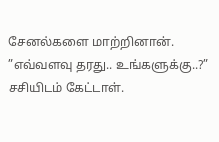சேனல்களை மாற்றினான்.
”எவ்வளவு தரது.. உங்களுக்கு..?” சசியிடம் கேட்டாள்.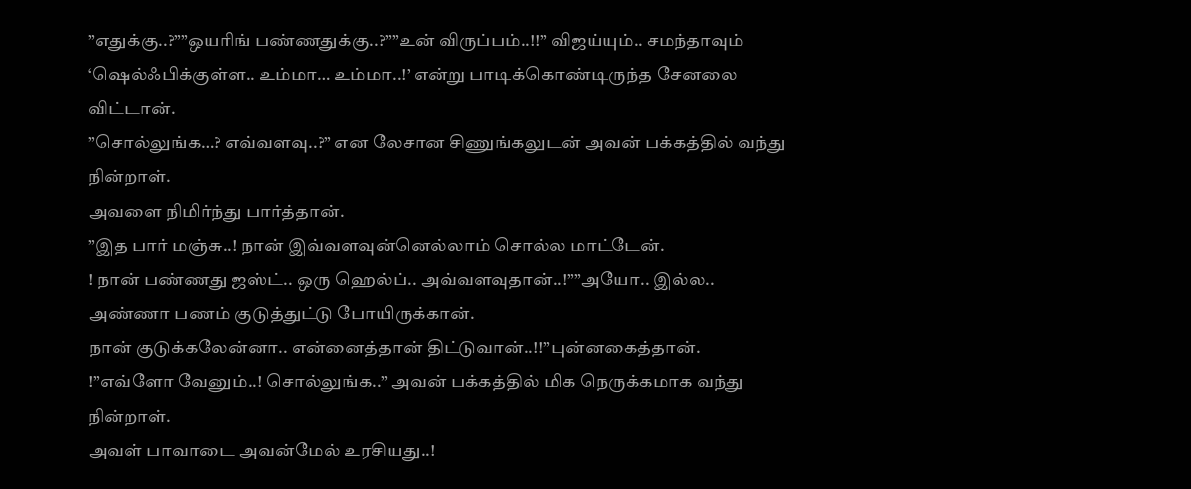”எதுக்கு..?””ஒயரிங் பண்ணதுக்கு..?””உன் விருப்பம்..!!” விஜய்யும்.. சமந்தாவும் ‘ஷெல்ஃபிக்குள்ள.. உம்மா… உம்மா..!’ என்று பாடிக்கொண்டிருந்த சேனலை விட்டான்.
”சொல்லுங்க…? எவ்வளவு..?” என லேசான சிணுங்கலுடன் அவன் பக்கத்தில் வந்து நின்றாள்.
அவளை நிமிர்ந்து பார்த்தான்.
”இத பார் மஞ்சு..! நான் இவ்வளவுன்னெல்லாம் சொல்ல மாட்டேன்.
! நான் பண்ணது ஜஸ்ட்.. ஒரு ஹெல்ப்.. அவ்வளவுதான்..!””அயோ.. இல்ல.. அண்ணா பணம் குடுத்துட்டு போயிருக்கான்.
நான் குடுக்கலேன்னா.. என்னைத்தான் திட்டுவான்..!!”புன்னகைத்தான்.
!”எவ்ளோ வேனும்..! சொல்லுங்க..” அவன் பக்கத்தில் மிக நெருக்கமாக வந்து நின்றாள்.
அவள் பாவாடை அவன்மேல் உரசியது..!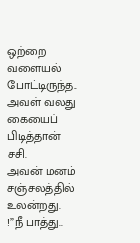ஒற்றை வளையல் போட்டிருந்த.. அவள் வலது கையைப் பிடித்தான் சசி.
அவன் மனம் சஞ்சலத்தில் உலன்றது.
!”நீ பாத்து..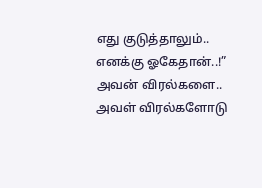எது குடுத்தாலும்.. எனக்கு ஓகேதான்..!” அவன் விரல்களை.. அவள் விரல்களோடு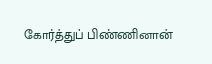கோர்த்துப் பிண்ணினான்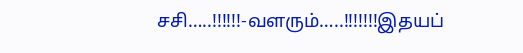சசி…..!!!!!!-வளரும்…..!!!!!!!இதயப்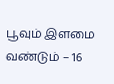பூவும் இளமை வண்டும் – 16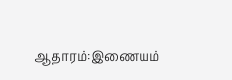ஆதாரம்:இணையம்